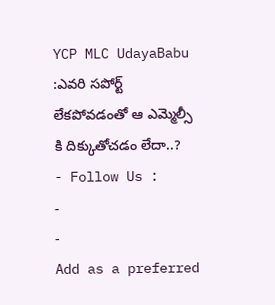YCP MLC UdayaBabu :ఎవరి సపోర్ట్ లేకపోవడంతో ఆ ఎమ్మెల్సీ కి దిక్కుతోచడం లేదా..?
- Follow Us :
-
-
Add as a preferred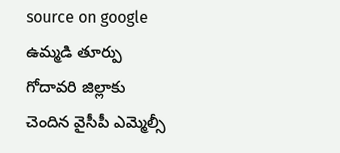source on google
ఉమ్మడి తూర్పు గోదావరి జిల్లాకు చెందిన వైసీపీ ఎమ్మెల్సీ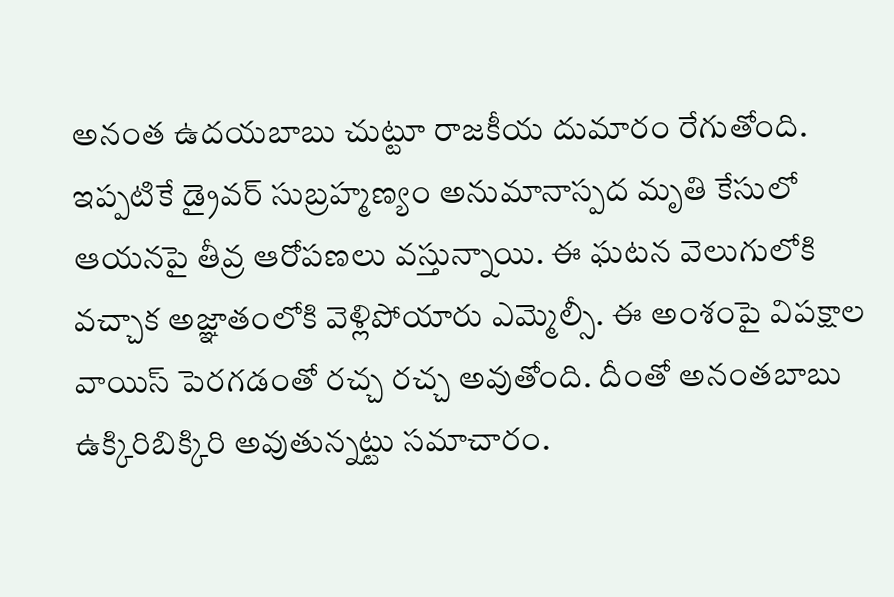అనంత ఉదయబాబు చుట్టూ రాజకీయ దుమారం రేగుతోంది. ఇప్పటికే డ్రైవర్ సుబ్రహ్మణ్యం అనుమానాస్పద మృతి కేసులో ఆయనపై తీవ్ర ఆరోపణలు వస్తున్నాయి. ఈ ఘటన వెలుగులోకి వచ్చాక అజ్ఞాతంలోకి వెళ్లిపోయారు ఎమ్మెల్సీ. ఈ అంశంపై విపక్షాల వాయిస్ పెరగడంతో రచ్చ రచ్చ అవుతోంది. దీంతో అనంతబాబు ఉక్కిరిబిక్కిరి అవుతున్నట్టు సమాచారం.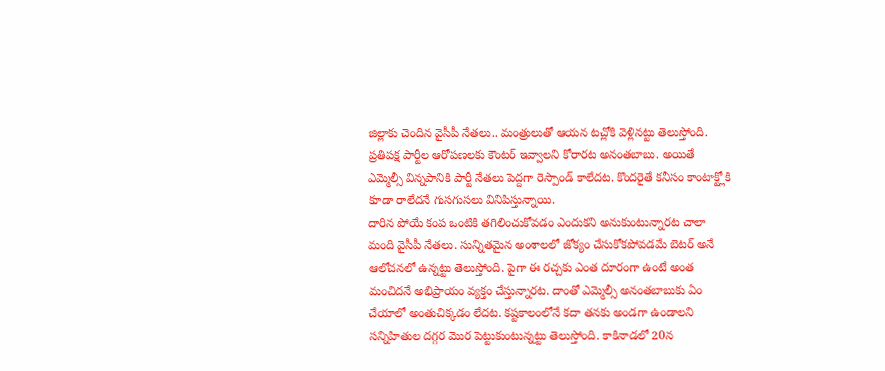జిల్లాకు చెందిన వైసీపీ నేతలు.. మంత్రులుతో ఆయన టచ్లోకి వెళ్లినట్టు తెలుస్తోంది. ప్రతిపక్ష పార్టీల ఆరోపణలకు కౌంటర్ ఇవ్వాలని కోరారట అనంతబాబు. అయితే ఎమ్మెల్సీ విన్నపానికి పార్టీ నేతలు పెద్దగా రెస్పాండ్ కాలేదట. కొందరైతే కనీసం కాంటాక్ట్లోకి కూడా రాలేదనే గుసగుసలు వినిపిస్తున్నాయి.
దారిన పోయే కంప ఒంటికి తగిలించుకోవడం ఎందుకని అనుకుంటున్నారట చాలా మంది వైసీపీ నేతలు. సున్నితమైన అంశాలలో జోక్యం చేసుకోకపోవడమే బెటర్ అనే ఆలోచనలో ఉన్నట్టు తెలుస్తోంది. పైగా ఈ రచ్చకు ఎంత దూరంగా ఉంటే అంత మంచిదనే అభిప్రాయం వ్యక్తం చేస్తున్నారట. దాంతో ఎమ్మెల్సీ అనంతబాబుకు ఏం చేయాలో అంతుచిక్కడం లేదట. కష్టకాలంలోనే కదా తనకు అండగా ఉండాలని సన్నిహితుల దగ్గర మొర పెట్టుకుంటున్నట్టు తెలుస్తోంది. కాకినాడలో 20న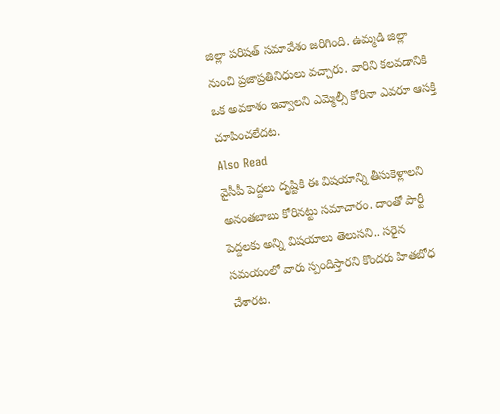జిల్లా పరిషత్ సమావేశం జరిగింది. ఉమ్మడి జిల్లా నుంచి ప్రజాప్రతినిధులు వచ్చారు. వారిని కలవడానికి ఒక అవకాశం ఇవ్వాలని ఎమ్మెల్సీ కోరినా ఎవరూ ఆసక్తి చూపించలేదట.
Also Read
వైసీపీ పెద్దలు దృష్టికి ఈ విషయాన్ని తీసుకెళ్లాలని అనంతబాబు కోరినట్టు సమాచారం. దాంతో పార్టీ పెద్దలకు అన్ని విషయాలు తెలుసని.. సరైన సమయంలో వారు స్పందిస్తారని కొందరు హితబోధ చేశారట.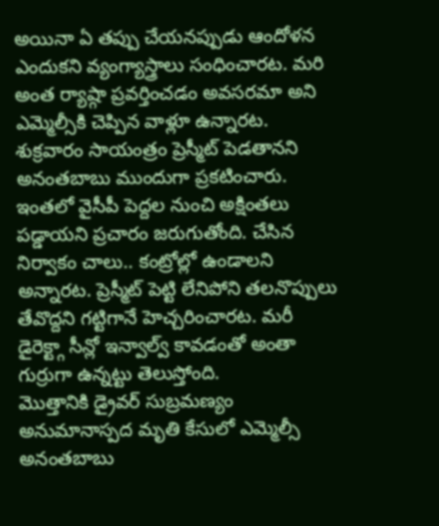అయినా ఏ తప్పు చేయనప్పుడు ఆందోళన ఎందుకని వ్యంగ్యాస్త్రాలు సంధించారట. మరి అంత ర్యాష్గా ప్రవర్తించడం అవసరమా అని ఎమ్మెల్సీకి చెప్పిన వాళ్లూ ఉన్నారట. శుక్రవారం సాయంత్రం ప్రెస్మీట్ పెడతానని అనంతబాబు ముందుగా ప్రకటించారు. ఇంతలో వైసీపీ పెద్దల నుంచి అక్షింతలు పడ్డాయని ప్రచారం జరుగుతోంది. చేసిన నిర్వాకం చాలు.. కంట్రోల్లో ఉండాలని అన్నారట. ప్రెస్మీట్ పెట్టి లేనిపోని తలనొప్పులు తేవొద్దని గట్టిగానే హెచ్చరించారట. మరీ డైరెక్ట్గా సీన్లో ఇన్వాల్వ్ కావడంతో అంతా గుర్రుగా ఉన్నట్టు తెలుస్తోంది.
మొత్తానికి డ్రైవర్ సుబ్రమణ్యం అనుమానాస్పద మృతి కేసులో ఎమ్మెల్సీ అనంతబాబు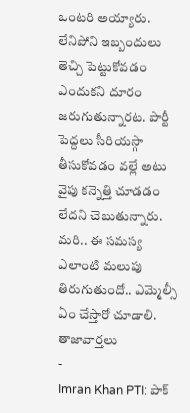ఒంటరి అయ్యారు. లేనిపోని ఇబ్బందులు తెచ్చి పెట్టుకోవడం ఎందుకని దూరం జరుగుతున్నారట. పార్టీ పెద్దలు సీరియస్గా తీసుకోవడం వల్లే అటు వైపు కన్నెత్తి చూడడం లేదని చెబుతున్నారు. మరి.. ఈ సమస్య ఎలాంటి మలుపు తిరుగుతుందో.. ఎమ్మెల్సీ ఏం చేస్తారో చూడాలి.
తాజావార్తలు
-
Imran Khan PTI: పాక్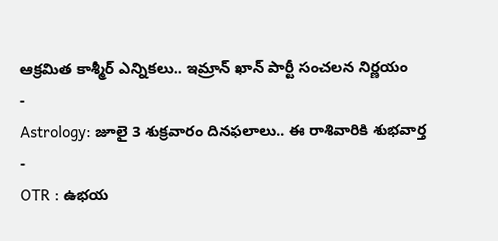ఆక్రమిత కాశ్మీర్ ఎన్నికలు.. ఇమ్రాన్ ఖాన్ పార్టీ సంచలన నిర్ణయం
-
Astrology: జూలై 3 శుక్రవారం దినఫలాలు.. ఈ రాశివారికి శుభవార్త
-
OTR : ఉభయ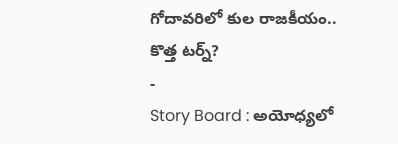గోదావరిలో కుల రాజకీయం.. కొత్త టర్న్?
-
Story Board : అయోధ్యలో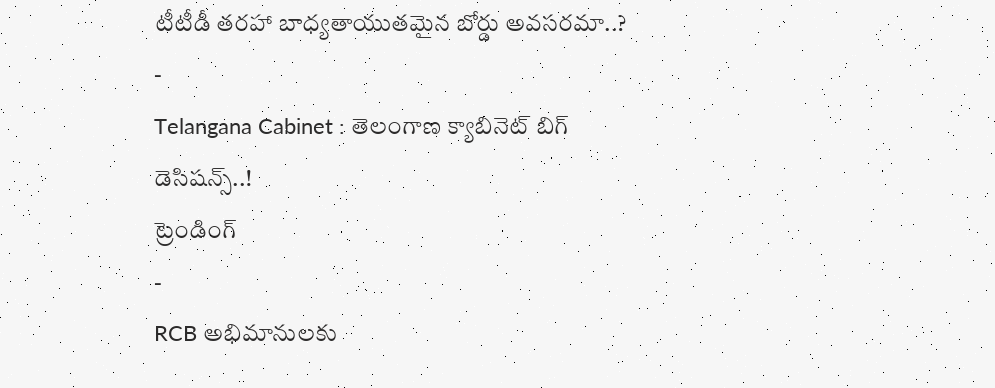టీటీడీ తరహా బాధ్యతాయుతమైన బోర్డు అవసరమా..?
-
Telangana Cabinet : తెలంగాణ క్యాబినెట్ బిగ్ డెసిషన్స్..!
ట్రెండింగ్
-
RCB అభిమానులకు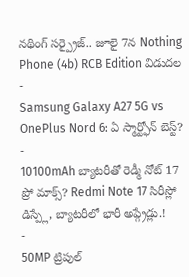నథింగ్ సర్ప్రైజ్.. జూలై 7న Nothing Phone (4b) RCB Edition విడుదల
-
Samsung Galaxy A27 5G vs OnePlus Nord 6: ఏ స్మార్ట్ఫోన్ బెస్ట్?
-
10100mAh బ్యాటరీతో రెడ్మీ నోట్ 17 ప్రో మాక్స్? Redmi Note 17 సిరీస్లో డిస్ప్లే, బ్యాటరీలో భారీ అప్గ్రేడ్లు.!
-
50MP ట్రిపుల్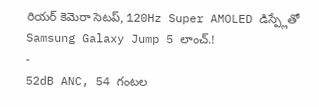రియర్ కెమెరా సెటప్, 120Hz Super AMOLED డిస్ప్లేతో Samsung Galaxy Jump 5 లాంచ్.!
-
52dB ANC, 54 గంటల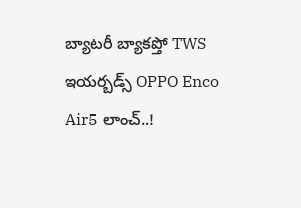బ్యాటరీ బ్యాకప్తో TWS ఇయర్బడ్స్ OPPO Enco Air5 లాంచ్..!